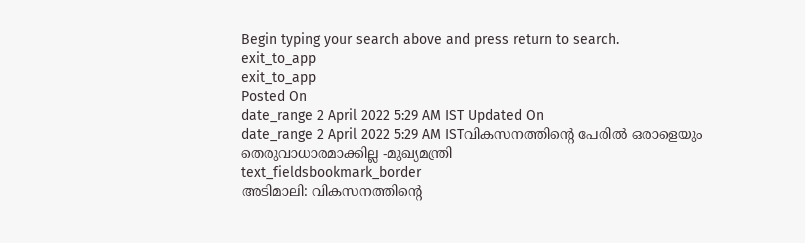Begin typing your search above and press return to search.
exit_to_app
exit_to_app
Posted On
date_range 2 April 2022 5:29 AM IST Updated On
date_range 2 April 2022 5:29 AM ISTവികസനത്തിന്റെ പേരിൽ ഒരാളെയും തെരുവാധാരമാക്കില്ല -മുഖ്യമന്ത്രി
text_fieldsbookmark_border
അടിമാലി: വികസനത്തിന്റെ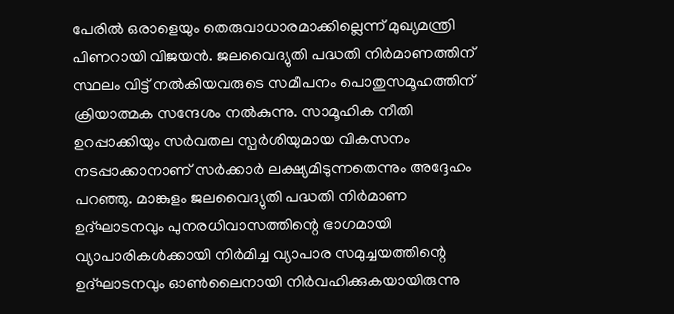പേരിൽ ഒരാളെയും തെരുവാധാരമാക്കില്ലെന്ന് മുഖ്യമന്ത്രി പിണറായി വിജയൻ. ജലവൈദ്യുതി പദ്ധതി നിർമാണത്തിന് സ്ഥലം വിട്ട് നൽകിയവരുടെ സമീപനം പൊതുസമൂഹത്തിന് ക്രിയാത്മക സന്ദേശം നൽകുന്നു. സാമൂഹിക നീതി ഉറപ്പാക്കിയും സർവതല സ്പർശിയുമായ വികസനം നടപ്പാക്കാനാണ് സർക്കാർ ലക്ഷ്യമിടുന്നതെന്നും അദ്ദേഹം പറഞ്ഞു. മാങ്കുളം ജലവൈദ്യുതി പദ്ധതി നിർമാണ ഉദ്ഘാടനവും പുനരധിവാസത്തിന്റെ ഭാഗമായി വ്യാപാരികൾക്കായി നിർമിച്ച വ്യാപാര സമുച്ചയത്തിന്റെ ഉദ്ഘാടനവും ഓൺലൈനായി നിർവഹിക്കുകയായിരുന്നു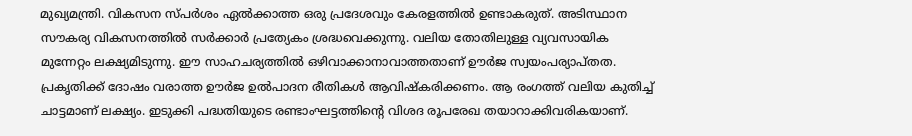മുഖ്യമന്ത്രി. വികസന സ്പർശം ഏൽക്കാത്ത ഒരു പ്രദേശവും കേരളത്തിൽ ഉണ്ടാകരുത്. അടിസ്ഥാന സൗകര്യ വികസനത്തിൽ സർക്കാർ പ്രത്യേകം ശ്രദ്ധവെക്കുന്നു. വലിയ തോതിലുള്ള വ്യവസായിക മുന്നേറ്റം ലക്ഷ്യമിടുന്നു. ഈ സാഹചര്യത്തിൽ ഒഴിവാക്കാനാവാത്തതാണ് ഊർജ സ്വയംപര്യാപ്തത. പ്രകൃതിക്ക് ദോഷം വരാത്ത ഊർജ ഉൽപാദന രീതികൾ ആവിഷ്കരിക്കണം. ആ രംഗത്ത് വലിയ കുതിച്ച് ചാട്ടമാണ് ലക്ഷ്യം. ഇടുക്കി പദ്ധതിയുടെ രണ്ടാംഘട്ടത്തിന്റെ വിശദ രൂപരേഖ തയാറാക്കിവരികയാണ്.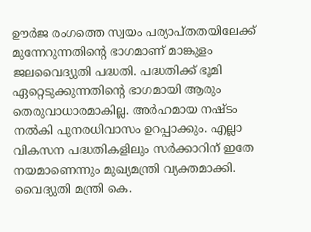ഊർജ രംഗത്തെ സ്വയം പര്യാപ്തതയിലേക്ക് മുന്നേറുന്നതിന്റെ ഭാഗമാണ് മാങ്കുളം ജലവൈദ്യുതി പദ്ധതി. പദ്ധതിക്ക് ഭൂമി ഏറ്റെടുക്കുന്നതിന്റെ ഭാഗമായി ആരും തെരുവാധാരമാകില്ല. അർഹമായ നഷ്ടം നൽകി പുനരധിവാസം ഉറപ്പാക്കും. എല്ലാ വികസന പദ്ധതികളിലും സർക്കാറിന് ഇതേ നയമാണെന്നും മുഖ്യമന്ത്രി വ്യക്തമാക്കി. വൈദ്യുതി മന്ത്രി കെ.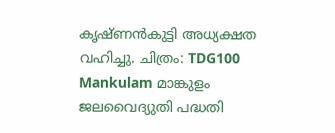കൃഷ്ണൻകുട്ടി അധ്യക്ഷത വഹിച്ചു. ചിത്രം: TDG100 Mankulam മാങ്കുളം ജലവൈദ്യുതി പദ്ധതി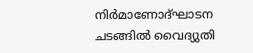നിർമാണോദ്ഘാടന ചടങ്ങിൽ വൈദ്യുതി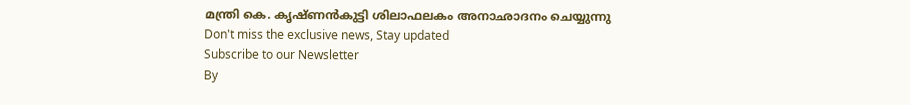മന്ത്രി കെ. കൃഷ്ണൻകുട്ടി ശിലാഫലകം അനാഛാദനം ചെയ്യുന്നു
Don't miss the exclusive news, Stay updated
Subscribe to our Newsletter
By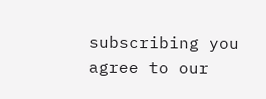subscribing you agree to our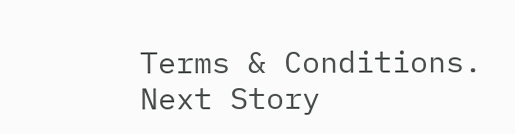Terms & Conditions.
Next Story